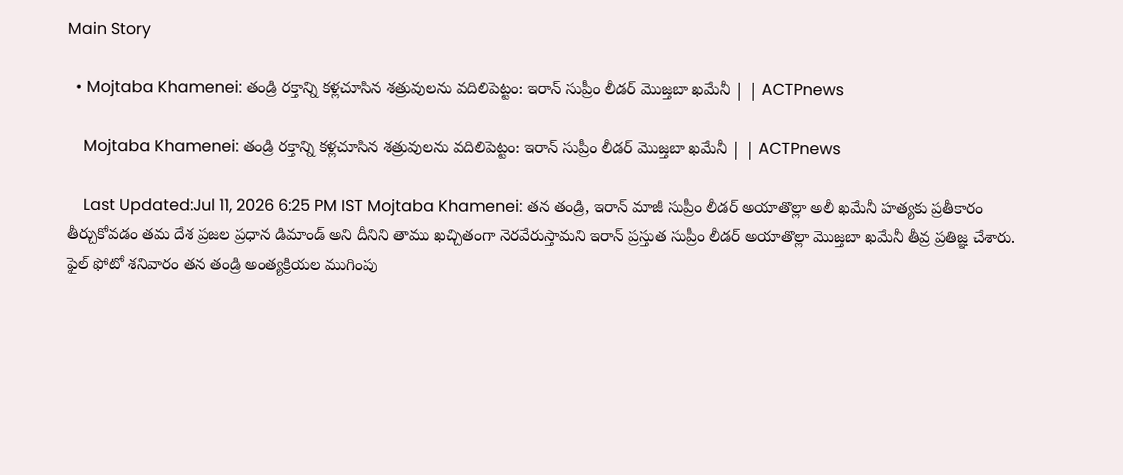Main Story

  • Mojtaba Khamenei: తండ్రి రక్తాన్ని కళ్లచూసిన శత్రువులను వదిలిపెట్టం: ఇరాన్ సుప్రీం లీడర్ మొజ్తబా ఖమేనీ | | ACTPnews

    Mojtaba Khamenei: తండ్రి రక్తాన్ని కళ్లచూసిన శత్రువులను వదిలిపెట్టం: ఇరాన్ సుప్రీం లీడర్ మొజ్తబా ఖమేనీ | | ACTPnews

    Last Updated:Jul 11, 2026 6:25 PM IST Mojtaba Khamenei: తన తండ్రి, ఇరాన్ మాజీ సుప్రీం లీడర్ అయాతొల్లా అలీ ఖమేనీ హత్యకు ప్రతీకారం తీర్చుకోవడం తమ దేశ ప్రజల ప్రధాన డిమాండ్ అని దీనిని తాము ఖచ్చితంగా నెరవేరుస్తామని ఇరాన్ ప్రస్తుత సుప్రీం లీడర్ అయాతొల్లా మొజ్తబా ఖమేనీ తీవ్ర ప్రతిజ్ఞ చేశారు. ఫైల్ ఫోటో శనివారం తన తండ్రి అంత్యక్రియల ముగింపు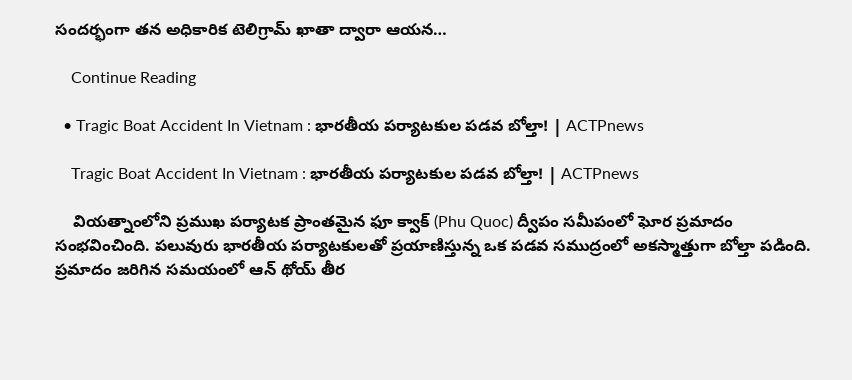సందర్భంగా తన అధికారిక టెలిగ్రామ్ ఖాతా ద్వారా ఆయన…

    Continue Reading

  • Tragic Boat Accident In Vietnam : భారతీయ పర్యాటకుల పడవ బోల్తా! | ACTPnews

    Tragic Boat Accident In Vietnam : భారతీయ పర్యాటకుల పడవ బోల్తా! | ACTPnews

    వియత్నాంలోని ప్రముఖ పర్యాటక ప్రాంతమైన ఫూ క్వాక్ (Phu Quoc) ద్వీపం సమీపంలో ఘోర ప్రమాదం సంభవించింది. పలువురు భారతీయ పర్యాటకులతో ప్రయాణిస్తున్న ఒక పడవ సముద్రంలో అకస్మాత్తుగా బోల్తా పడింది. ప్రమాదం జరిగిన సమయంలో ఆన్ థోయ్ తీర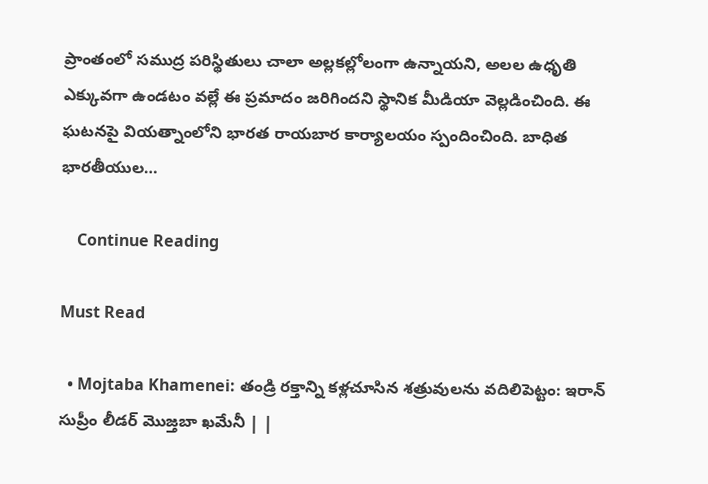ప్రాంతంలో సముద్ర పరిస్థితులు చాలా అల్లకల్లోలంగా ఉన్నాయని, అలల ఉధృతి ఎక్కువగా ఉండటం వల్లే ఈ ప్రమాదం జరిగిందని స్థానిక మీడియా వెల్లడించింది. ఈ ఘటనపై వియత్నాంలోని భారత రాయబార కార్యాలయం స్పందించింది. బాధిత భారతీయుల…

    Continue Reading

Must Read

  • Mojtaba Khamenei: తండ్రి రక్తాన్ని కళ్లచూసిన శత్రువులను వదిలిపెట్టం: ఇరాన్ సుప్రీం లీడర్ మొజ్తబా ఖమేనీ | |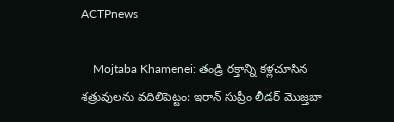ACTPnews

    Mojtaba Khamenei: తండ్రి రక్తాన్ని కళ్లచూసిన శత్రువులను వదిలిపెట్టం: ఇరాన్ సుప్రీం లీడర్ మొజ్తబా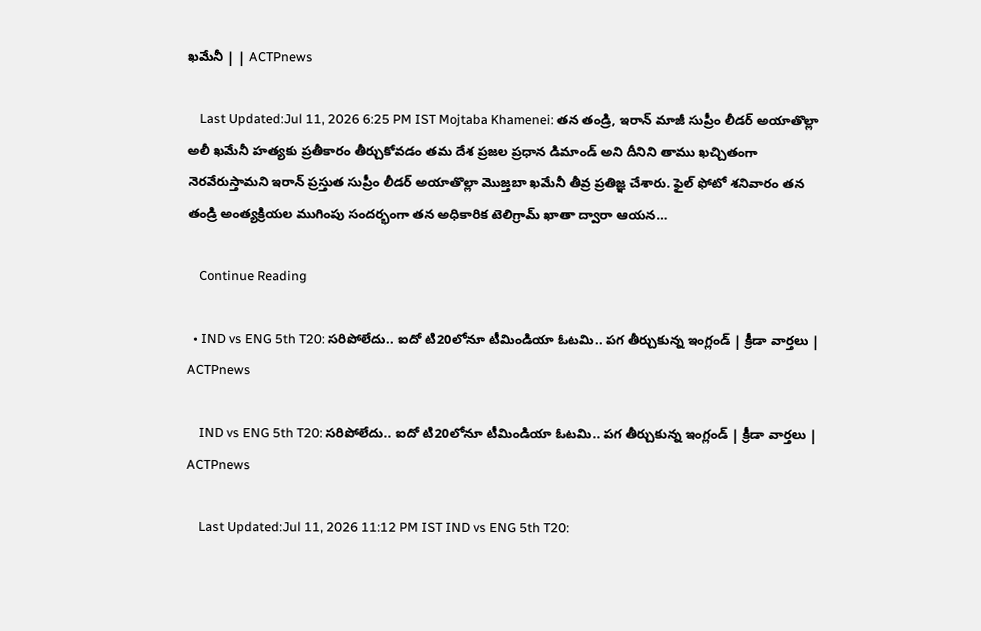ఖమేనీ | | ACTPnews

    Last Updated:Jul 11, 2026 6:25 PM IST Mojtaba Khamenei: తన తండ్రి, ఇరాన్ మాజీ సుప్రీం లీడర్ అయాతొల్లా అలీ ఖమేనీ హత్యకు ప్రతీకారం తీర్చుకోవడం తమ దేశ ప్రజల ప్రధాన డిమాండ్ అని దీనిని తాము ఖచ్చితంగా నెరవేరుస్తామని ఇరాన్ ప్రస్తుత సుప్రీం లీడర్ అయాతొల్లా మొజ్తబా ఖమేనీ తీవ్ర ప్రతిజ్ఞ చేశారు. ఫైల్ ఫోటో శనివారం తన తండ్రి అంత్యక్రియల ముగింపు సందర్భంగా తన అధికారిక టెలిగ్రామ్ ఖాతా ద్వారా ఆయన…

    Continue Reading

  • IND vs ENG 5th T20: సరిపోలేదు.. ఐదో టి20లోనూ టీమిండియా ఓటమి.. పగ తీర్చుకున్న ఇంగ్లండ్ | క్రీడా వార్తలు | ACTPnews

    IND vs ENG 5th T20: సరిపోలేదు.. ఐదో టి20లోనూ టీమిండియా ఓటమి.. పగ తీర్చుకున్న ఇంగ్లండ్ | క్రీడా వార్తలు | ACTPnews

    Last Updated:Jul 11, 2026 11:12 PM IST IND vs ENG 5th T20: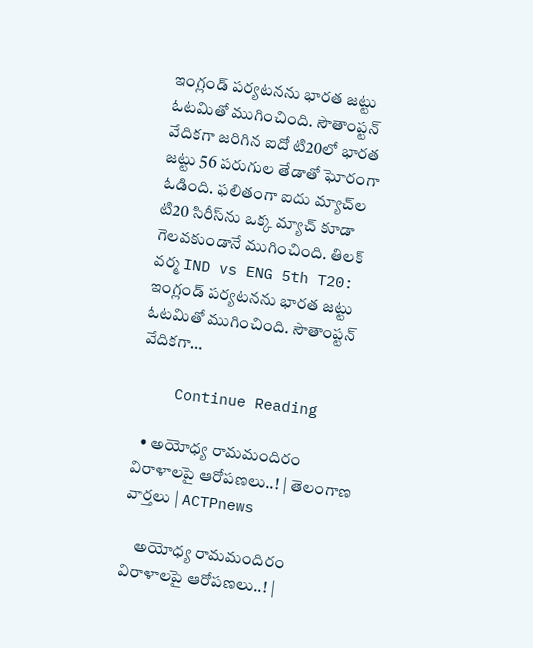ఇంగ్లండ్ పర్యటనను భారత జట్టు ఓటమితో ముగించింది. సౌతాంప్టన్ వేదికగా జరిగిన ఐదో టి20లో భారత జట్టు 56 పరుగుల తేడాతో ఘోరంగా ఓడింది. ఫలితంగా ఐదు మ్యాచ్‌ల టి20 సిరీస్‌ను ఒక్క మ్యాచ్ కూడా గెలవకుండానే ముగించింది. తిలక్ వర్మ IND vs ENG 5th T20: ఇంగ్లండ్ పర్యటనను భారత జట్టు ఓటమితో ముగించింది. సౌతాంప్టన్ వేదికగా…

    Continue Reading

  • అయోధ్య రామమందిరం విరాళాలపై ఆరోపణలు..! | తెలంగాణ వార్తలు | ACTPnews

    అయోధ్య రామమందిరం విరాళాలపై ఆరోపణలు..! |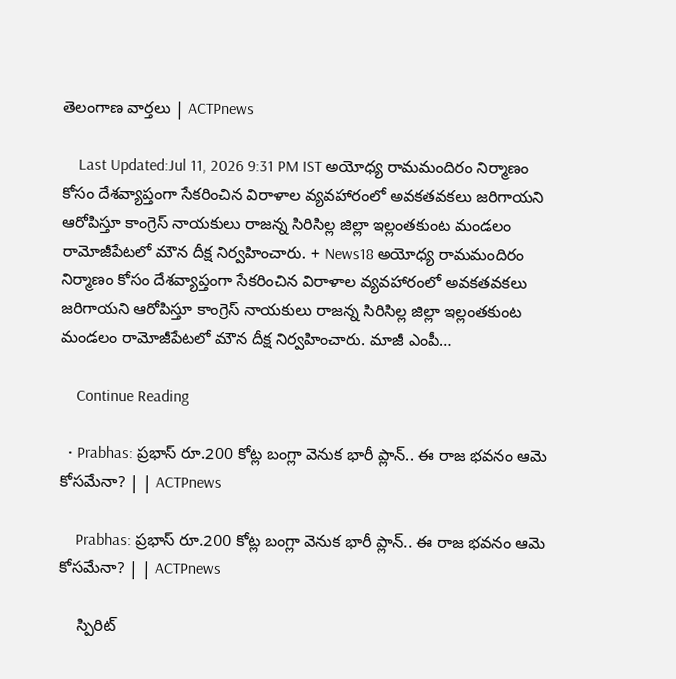తెలంగాణ వార్తలు | ACTPnews

    Last Updated:Jul 11, 2026 9:31 PM IST అయోధ్య రామమందిరం నిర్మాణం కోసం దేశవ్యాప్తంగా సేకరించిన విరాళాల వ్యవహారంలో అవకతవకలు జరిగాయని ఆరోపిస్తూ కాంగ్రెస్ నాయకులు రాజన్న సిరిసిల్ల జిల్లా ఇల్లంతకుంట మండలం రామోజీపేటలో మౌన దీక్ష నిర్వహించారు. + News18 అయోధ్య రామమందిరం నిర్మాణం కోసం దేశవ్యాప్తంగా సేకరించిన విరాళాల వ్యవహారంలో అవకతవకలు జరిగాయని ఆరోపిస్తూ కాంగ్రెస్ నాయకులు రాజన్న సిరిసిల్ల జిల్లా ఇల్లంతకుంట మండలం రామోజీపేటలో మౌన దీక్ష నిర్వహించారు. మాజీ ఎంపీ…

    Continue Reading

  • Prabhas: ప్రభాస్ రూ.200 కోట్ల బంగ్లా వెనుక భారీ ప్లాన్.. ఈ రాజ భవనం ఆమె కోసమేనా? | | ACTPnews

    Prabhas: ప్రభాస్ రూ.200 కోట్ల బంగ్లా వెనుక భారీ ప్లాన్.. ఈ రాజ భవనం ఆమె కోసమేనా? | | ACTPnews

    స్పిరిట్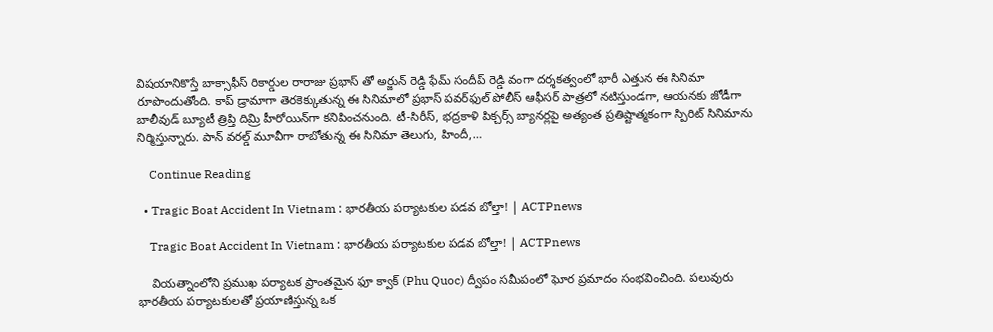విషయానికొస్తే బాక్సాఫీస్ రికార్డుల రారాజు ప్రభాస్ తో అర్జున్ రెడ్డి ఫేమ్ సందీప్ రెడ్డి వంగా దర్శకత్వంలో భారీ ఎత్తున ఈ సినిమా రూపొందుతోంది. కాప్ డ్రామాగా తెరకెక్కుతున్న ఈ సినిమాలో ప్రభాస్ పవర్‌ఫుల్ పోలీస్ ఆఫీసర్ పాత్రలో నటిస్తుండగా, ఆయనకు జోడీగా బాలీవుడ్ బ్యూటీ త్రిప్తి దిమ్రి హీరోయిన్‌గా కనిపించనుంది. టీ-సిరీస్, భద్రకాళి పిక్చర్స్ బ్యానర్లపై అత్యంత ప్రతిష్టాత్మకంగా స్పిరిట్ సినిమాను నిర్మిస్తున్నారు. పాన్ వరల్డ్ మూవీగా రాబోతున్న ఈ సినిమా తెలుగు, హిందీ,…

    Continue Reading

  • Tragic Boat Accident In Vietnam : భారతీయ పర్యాటకుల పడవ బోల్తా! | ACTPnews

    Tragic Boat Accident In Vietnam : భారతీయ పర్యాటకుల పడవ బోల్తా! | ACTPnews

    వియత్నాంలోని ప్రముఖ పర్యాటక ప్రాంతమైన ఫూ క్వాక్ (Phu Quoc) ద్వీపం సమీపంలో ఘోర ప్రమాదం సంభవించింది. పలువురు భారతీయ పర్యాటకులతో ప్రయాణిస్తున్న ఒక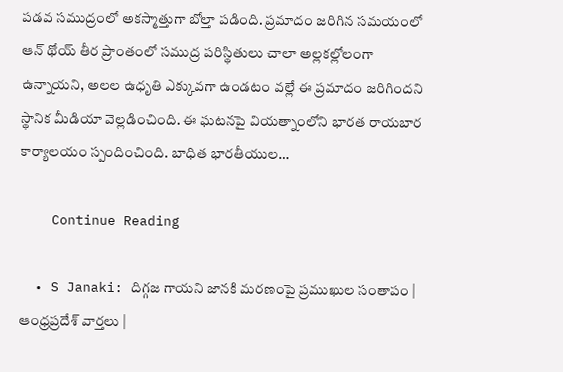పడవ సముద్రంలో అకస్మాత్తుగా బోల్తా పడింది. ప్రమాదం జరిగిన సమయంలో ఆన్ థోయ్ తీర ప్రాంతంలో సముద్ర పరిస్థితులు చాలా అల్లకల్లోలంగా ఉన్నాయని, అలల ఉధృతి ఎక్కువగా ఉండటం వల్లే ఈ ప్రమాదం జరిగిందని స్థానిక మీడియా వెల్లడించింది. ఈ ఘటనపై వియత్నాంలోని భారత రాయబార కార్యాలయం స్పందించింది. బాధిత భారతీయుల…

    Continue Reading

  • S Janaki: దిగ్గజ గాయని జానకి మరణంపై ప్రముఖుల సంతాపం | ఆంధ్రప్రదేశ్ వార్తలు |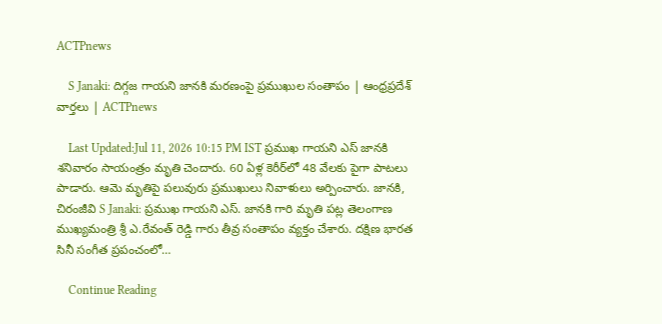ACTPnews

    S Janaki: దిగ్గజ గాయని జానకి మరణంపై ప్రముఖుల సంతాపం | ఆంధ్రప్రదేశ్ వార్తలు | ACTPnews

    Last Updated:Jul 11, 2026 10:15 PM IST ప్రముఖ గాయని ఎస్ జానకి శనివారం సాయంత్రం మృతి చెందారు. 60 ఏళ్ల కెరీర్‌లో 48 వేలకు పైగా పాటలు పాడారు. ఆమె మృతిపై పలువురు ప్రముఖులు నివాళులు అర్పించారు. జానకి, చిరంజీవి S Janaki: ప్రముఖ గాయని ఎస్. జానకి గారి మృతి పట్ల తెలంగాణ ముఖ్యమంత్రి శ్రీ ఎ.రేవంత్ రెడ్డి గారు తీవ్ర సంతాపం వ్యక్తం చేశారు. దక్షిణ భారత సినీ సంగీత ప్రపంచంలో…

    Continue Reading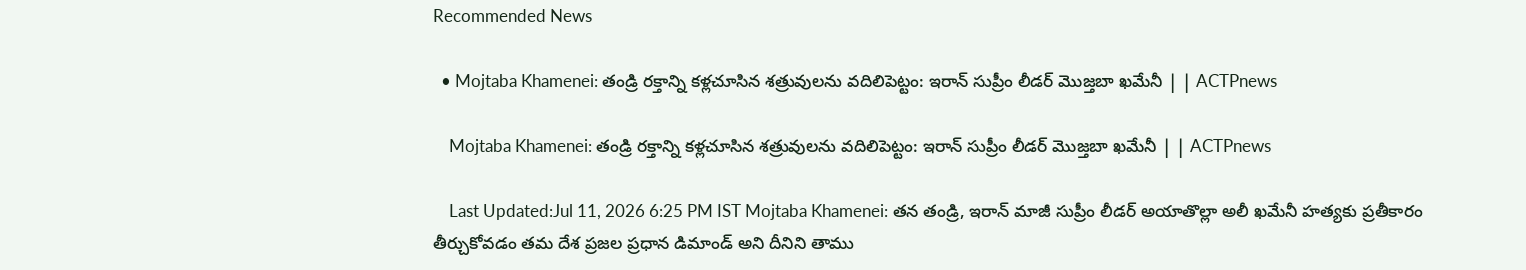Recommended News

  • Mojtaba Khamenei: తండ్రి రక్తాన్ని కళ్లచూసిన శత్రువులను వదిలిపెట్టం: ఇరాన్ సుప్రీం లీడర్ మొజ్తబా ఖమేనీ | | ACTPnews

    Mojtaba Khamenei: తండ్రి రక్తాన్ని కళ్లచూసిన శత్రువులను వదిలిపెట్టం: ఇరాన్ సుప్రీం లీడర్ మొజ్తబా ఖమేనీ | | ACTPnews

    Last Updated:Jul 11, 2026 6:25 PM IST Mojtaba Khamenei: తన తండ్రి, ఇరాన్ మాజీ సుప్రీం లీడర్ అయాతొల్లా అలీ ఖమేనీ హత్యకు ప్రతీకారం తీర్చుకోవడం తమ దేశ ప్రజల ప్రధాన డిమాండ్ అని దీనిని తాము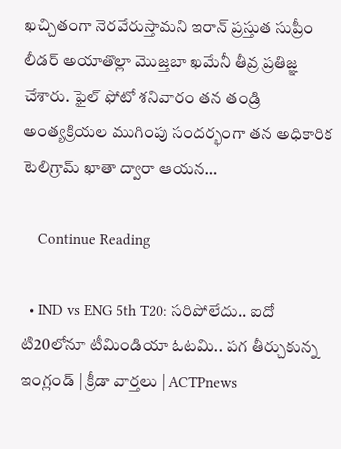ఖచ్చితంగా నెరవేరుస్తామని ఇరాన్ ప్రస్తుత సుప్రీం లీడర్ అయాతొల్లా మొజ్తబా ఖమేనీ తీవ్ర ప్రతిజ్ఞ చేశారు. ఫైల్ ఫోటో శనివారం తన తండ్రి అంత్యక్రియల ముగింపు సందర్భంగా తన అధికారిక టెలిగ్రామ్ ఖాతా ద్వారా ఆయన…

    Continue Reading

  • IND vs ENG 5th T20: సరిపోలేదు.. ఐదో టి20లోనూ టీమిండియా ఓటమి.. పగ తీర్చుకున్న ఇంగ్లండ్ | క్రీడా వార్తలు | ACTPnews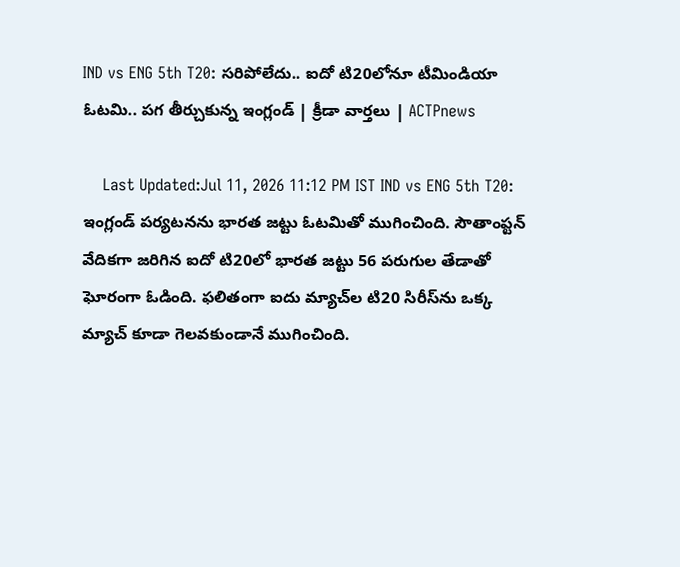IND vs ENG 5th T20: సరిపోలేదు.. ఐదో టి20లోనూ టీమిండియా ఓటమి.. పగ తీర్చుకున్న ఇంగ్లండ్ | క్రీడా వార్తలు | ACTPnews

    Last Updated:Jul 11, 2026 11:12 PM IST IND vs ENG 5th T20: ఇంగ్లండ్ పర్యటనను భారత జట్టు ఓటమితో ముగించింది. సౌతాంప్టన్ వేదికగా జరిగిన ఐదో టి20లో భారత జట్టు 56 పరుగుల తేడాతో ఘోరంగా ఓడింది. ఫలితంగా ఐదు మ్యాచ్‌ల టి20 సిరీస్‌ను ఒక్క మ్యాచ్ కూడా గెలవకుండానే ముగించింది.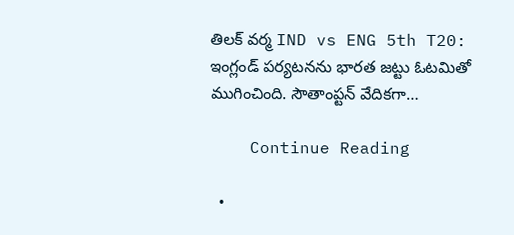తిలక్ వర్మ IND vs ENG 5th T20: ఇంగ్లండ్ పర్యటనను భారత జట్టు ఓటమితో ముగించింది. సౌతాంప్టన్ వేదికగా…

    Continue Reading

  •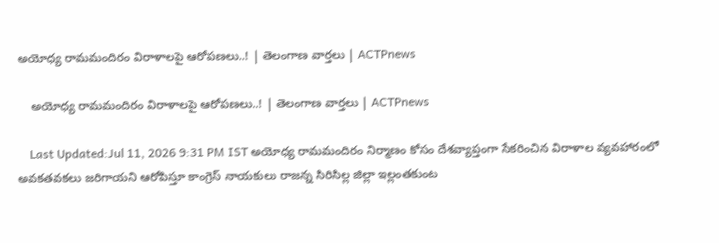అయోధ్య రామమందిరం విరాళాలపై ఆరోపణలు..! | తెలంగాణ వార్తలు | ACTPnews

    అయోధ్య రామమందిరం విరాళాలపై ఆరోపణలు..! | తెలంగాణ వార్తలు | ACTPnews

    Last Updated:Jul 11, 2026 9:31 PM IST అయోధ్య రామమందిరం నిర్మాణం కోసం దేశవ్యాప్తంగా సేకరించిన విరాళాల వ్యవహారంలో అవకతవకలు జరిగాయని ఆరోపిస్తూ కాంగ్రెస్ నాయకులు రాజన్న సిరిసిల్ల జిల్లా ఇల్లంతకుంట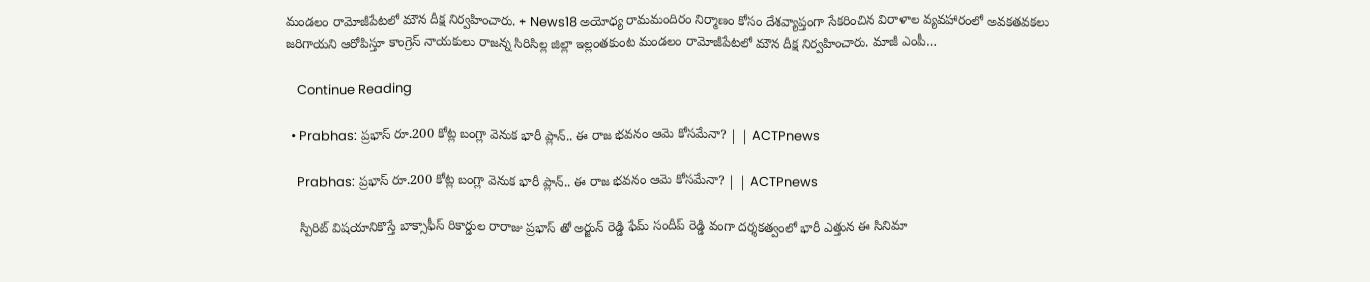మండలం రామోజీపేటలో మౌన దీక్ష నిర్వహించారు. + News18 అయోధ్య రామమందిరం నిర్మాణం కోసం దేశవ్యాప్తంగా సేకరించిన విరాళాల వ్యవహారంలో అవకతవకలు జరిగాయని ఆరోపిస్తూ కాంగ్రెస్ నాయకులు రాజన్న సిరిసిల్ల జిల్లా ఇల్లంతకుంట మండలం రామోజీపేటలో మౌన దీక్ష నిర్వహించారు. మాజీ ఎంపీ…

    Continue Reading

  • Prabhas: ప్రభాస్ రూ.200 కోట్ల బంగ్లా వెనుక భారీ ప్లాన్.. ఈ రాజ భవనం ఆమె కోసమేనా? | | ACTPnews

    Prabhas: ప్రభాస్ రూ.200 కోట్ల బంగ్లా వెనుక భారీ ప్లాన్.. ఈ రాజ భవనం ఆమె కోసమేనా? | | ACTPnews

    స్పిరిట్ విషయానికొస్తే బాక్సాఫీస్ రికార్డుల రారాజు ప్రభాస్ తో అర్జున్ రెడ్డి ఫేమ్ సందీప్ రెడ్డి వంగా దర్శకత్వంలో భారీ ఎత్తున ఈ సినిమా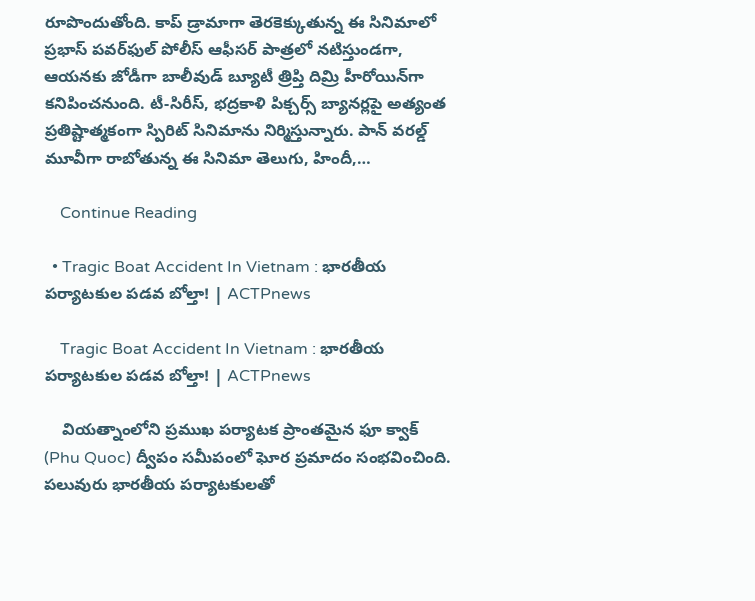రూపొందుతోంది. కాప్ డ్రామాగా తెరకెక్కుతున్న ఈ సినిమాలో ప్రభాస్ పవర్‌ఫుల్ పోలీస్ ఆఫీసర్ పాత్రలో నటిస్తుండగా, ఆయనకు జోడీగా బాలీవుడ్ బ్యూటీ త్రిప్తి దిమ్రి హీరోయిన్‌గా కనిపించనుంది. టీ-సిరీస్, భద్రకాళి పిక్చర్స్ బ్యానర్లపై అత్యంత ప్రతిష్టాత్మకంగా స్పిరిట్ సినిమాను నిర్మిస్తున్నారు. పాన్ వరల్డ్ మూవీగా రాబోతున్న ఈ సినిమా తెలుగు, హిందీ,…

    Continue Reading

  • Tragic Boat Accident In Vietnam : భారతీయ పర్యాటకుల పడవ బోల్తా! | ACTPnews

    Tragic Boat Accident In Vietnam : భారతీయ పర్యాటకుల పడవ బోల్తా! | ACTPnews

    వియత్నాంలోని ప్రముఖ పర్యాటక ప్రాంతమైన ఫూ క్వాక్ (Phu Quoc) ద్వీపం సమీపంలో ఘోర ప్రమాదం సంభవించింది. పలువురు భారతీయ పర్యాటకులతో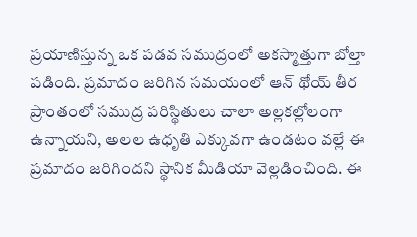ప్రయాణిస్తున్న ఒక పడవ సముద్రంలో అకస్మాత్తుగా బోల్తా పడింది. ప్రమాదం జరిగిన సమయంలో ఆన్ థోయ్ తీర ప్రాంతంలో సముద్ర పరిస్థితులు చాలా అల్లకల్లోలంగా ఉన్నాయని, అలల ఉధృతి ఎక్కువగా ఉండటం వల్లే ఈ ప్రమాదం జరిగిందని స్థానిక మీడియా వెల్లడించింది. ఈ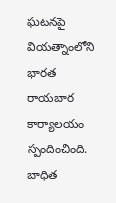ఘటనపై వియత్నాంలోని భారత రాయబార కార్యాలయం స్పందించింది. బాధిత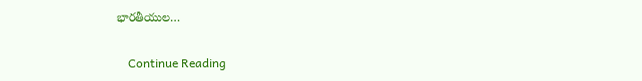భారతీయుల…

    Continue Reading